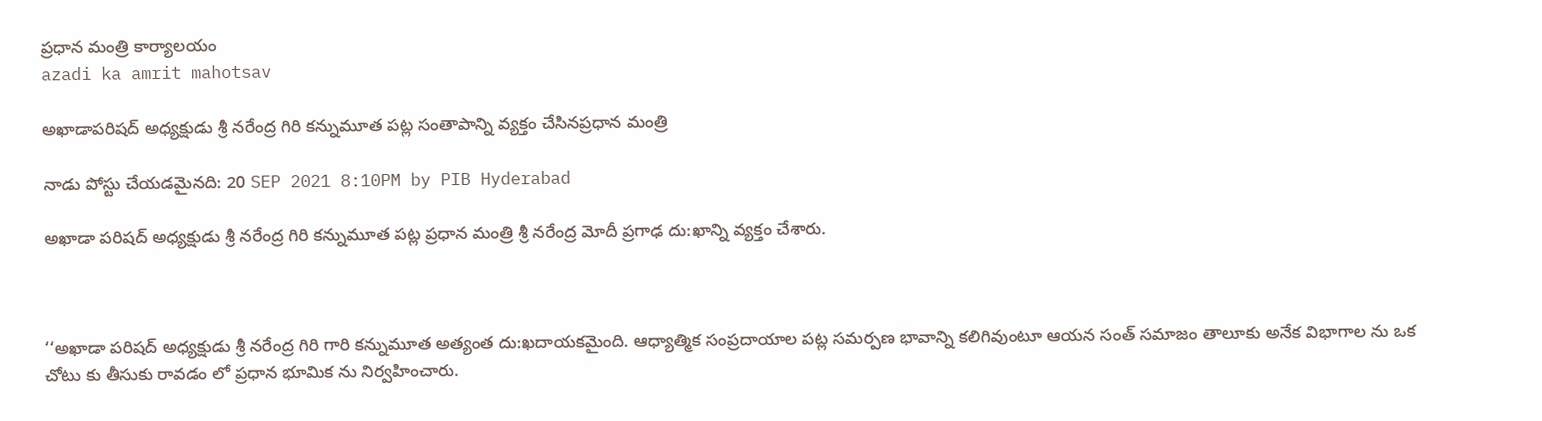ప్రధాన మంత్రి కార్యాలయం
azadi ka amrit mahotsav

అఖాడాపరిషద్ అధ్యక్షుడు శ్రీ నరేంద్ర గిరి కన్నుమూత పట్ల సంతాపాన్ని వ్యక్తం చేసినప్రధాన మంత్రి

నాడు పోస్టు చేయడమైనది: 20 SEP 2021 8:10PM by PIB Hyderabad

అఖాడా పరిషద్ అధ్యక్షుడు శ్రీ నరేంద్ర గిరి కన్నుమూత పట్ల ప్రధాన మంత్రి శ్రీ నరేంద్ర మోదీ ప్రగాఢ దు:ఖాన్ని వ్యక్తం చేశారు.



‘‘అఖాడా పరిషద్ అధ్యక్షుడు శ్రీ నరేంద్ర గిరి గారి కన్నుమూత అత్యంత దు:ఖదాయకమైంది. ఆధ్యాత్మిక సంప్రదాయాల పట్ల సమర్పణ భావాన్ని కలిగివుంటూ ఆయన సంత్ సమాజం తాలూకు అనేక విభాగాల ను ఒక చోటు కు తీసుకు రావడం లో ప్రధాన భూమిక ను నిర్వహించారు.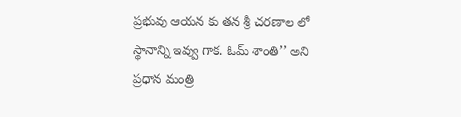ప్రభువు ఆయన కు తన శ్రీ చరణాల లో స్థానాన్ని ఇవ్వు గాక. ఓమ్ శాంతి’’ అని ప్ర‌ధాన మంత్రి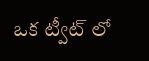ఒక ట్వీట్ లో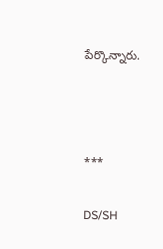పేర్కొన్నారు.



***

DS/SH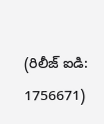(రిలీజ్ ఐడి: 1756671)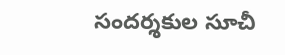సందర్శకుల సూచీ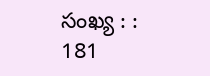సంఖ్య : : 181